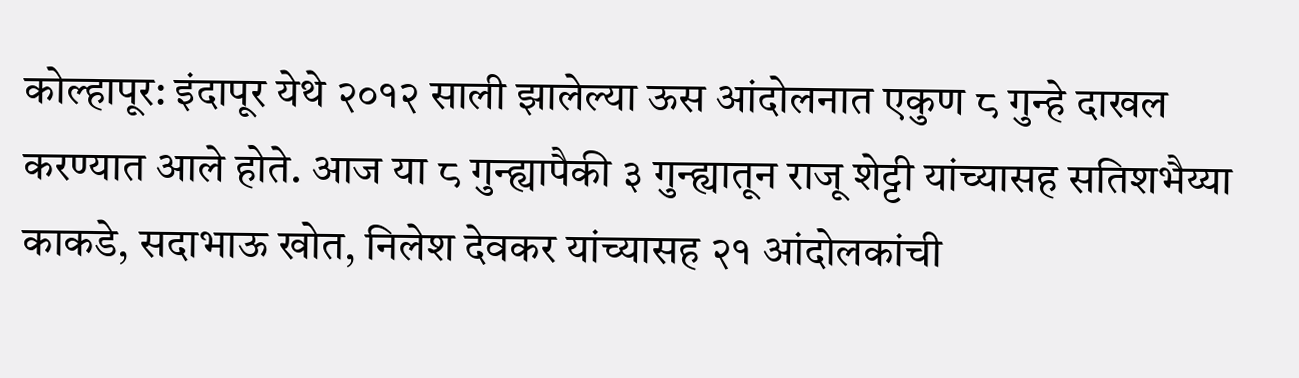कोल्हापूर: इंदापूर येथे २०१२ साली झालेल्या ऊस आंदोलनात एकुण ८ गुन्हे दाखल करण्यात आले होते. आज या ८ गुन्ह्यापैकी ३ गुन्ह्यातून राजू शेट्टी यांच्यासह सतिशभैय्या काकडे, सदाभाऊ खोत, निलेश देवकर यांच्यासह २१ आंदोलकांची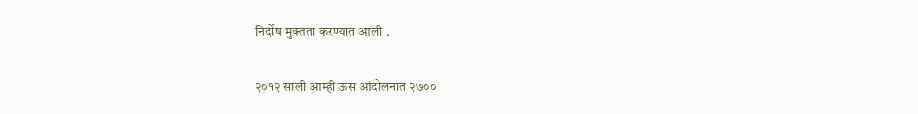निर्दोष मुक्तता करण्यात आली .

२०१२ साली आम्ही ऊस आंदोलनात २७००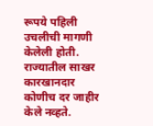रूपये पहिली उचलीची मागणी केलेली होती. राज्यातील साखर कारखानदार कोणीच दर जाहीर केले नव्हते.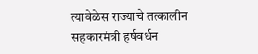त्यावेळेस राज्याचे तत्कालीन सहकारमंत्री हर्षवर्धन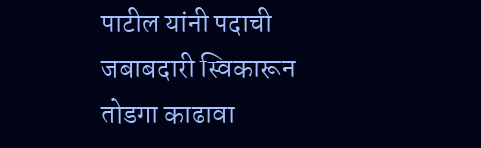पाटील यांनी पदाची जबाबदारी स्विकारून तोडगा काढावा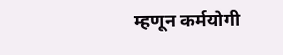म्हणून कर्मयोगी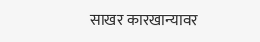साखर कारखान्यावर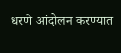धरणे आंदोलन करण्यात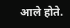आले होते.